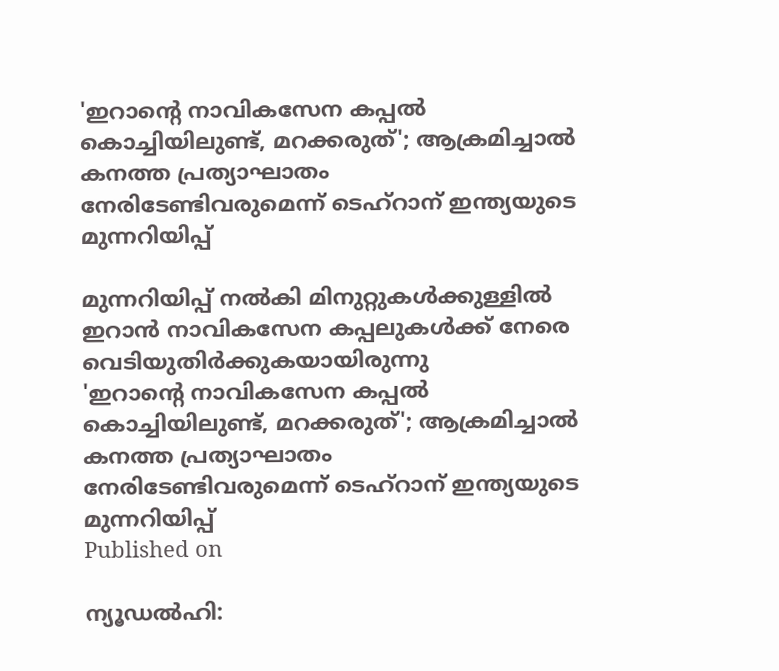'ഇറാന്റെ നാവികസേന കപ്പല്‍ കൊച്ചിയിലുണ്ട്, മറക്കരുത്'; ആക്രമിച്ചാല്‍ കനത്ത പ്രത്യാഘാതം നേരിടേണ്ടിവരുമെന്ന് ടെഹ്‌റാന് ഇന്ത്യയുടെ മുന്നറിയിപ്പ്

മുന്നറിയിപ്പ് നല്‍കി മിനുറ്റുകള്‍ക്കുള്ളില്‍ ഇറാന്‍ നാവികസേന കപ്പലുകള്‍ക്ക് നേരെ വെടിയുതിർക്കുകയായിരുന്നു
'ഇറാന്റെ നാവികസേന കപ്പല്‍ കൊച്ചിയിലുണ്ട്, മറക്കരുത്'; ആക്രമിച്ചാല്‍ കനത്ത പ്രത്യാഘാതം നേരിടേണ്ടിവരുമെന്ന് ടെഹ്‌റാന് ഇന്ത്യയുടെ മുന്നറിയിപ്പ്
Published on

ന്യൂഡല്‍ഹി: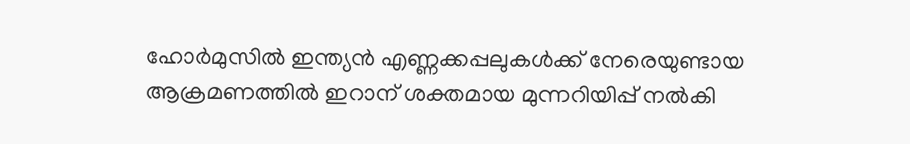ഹോര്‍മുസില്‍ ഇന്ത്യന്‍ എണ്ണക്കപ്പലുകള്‍ക്ക് നേരെയുണ്ടായ ആക്രമണത്തില്‍ ഇറാന് ശക്തമായ മുന്നറിയിപ്പ് നല്‍കി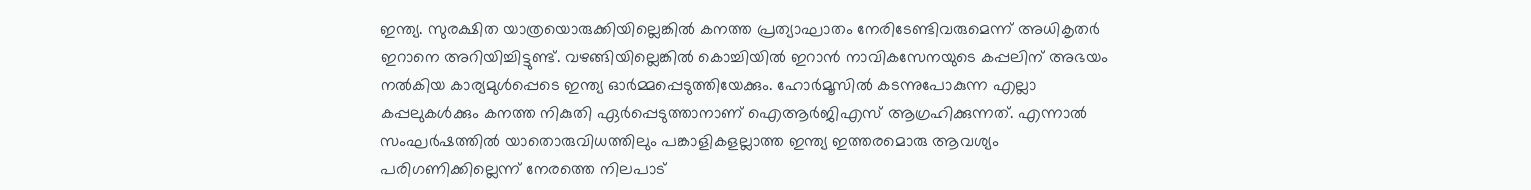ഇന്ത്യ. സുരക്ഷിത യാത്രയൊരുക്കിയില്ലെങ്കില്‍ കനത്ത പ്രത്യാഘാതം നേരിടേണ്ടിവരുമെന്ന് അധികൃതർ ഇറാനെ അറിയിച്ചിട്ടുണ്ട്. വഴങ്ങിയില്ലെങ്കില്‍ കൊച്ചിയില്‍ ഇറാന്‍ നാവികസേനയുടെ കപ്പലിന് അഭയം നല്‍കിയ കാര്യമുള്‍പ്പെടെ ഇന്ത്യ ഓര്‍മ്മപ്പെടുത്തിയേക്കും. ഹോര്‍മൂസില്‍ കടന്നുപോകുന്ന എല്ലാ കപ്പലുകള്‍ക്കും കനത്ത നികുതി ഏര്‍പ്പെടുത്താനാണ് ഐആര്‍ജിഎസ് ആഗ്രഹിക്കുന്നത്. എന്നാല്‍ സംഘര്‍ഷത്തില്‍ യാതൊരുവിധത്തിലും പങ്കാളികളല്ലാത്ത ഇന്ത്യ ഇത്തരമൊരു ആവശ്യം പരിഗണിക്കില്ലെന്ന് നേരത്തെ നിലപാട്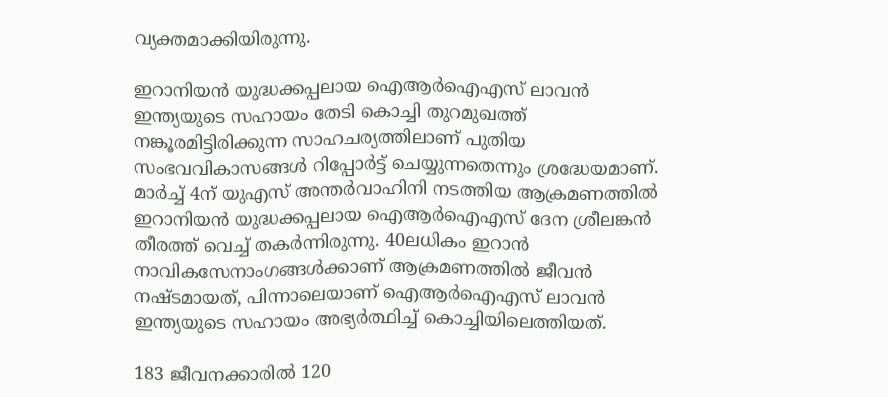വ്യക്തമാക്കിയിരുന്നു.

ഇറാനിയന്‍ യുദ്ധക്കപ്പലായ ഐആര്‍ഐഎസ് ലാവന്‍ ഇന്ത്യയുടെ സഹായം തേടി കൊച്ചി തുറമുഖത്ത് നങ്കൂരമിട്ടിരിക്കുന്ന സാഹചര്യത്തിലാണ് പുതിയ സംഭവവികാസങ്ങള്‍ റിപ്പോര്‍ട്ട് ചെയ്യുന്നതെന്നും ശ്രദ്ധേയമാണ്. മാര്‍ച്ച് 4ന് യുഎസ് അന്തര്‍വാഹിനി നടത്തിയ ആക്രമണത്തില്‍ ഇറാനിയന്‍ യുദ്ധക്കപ്പലായ ഐആര്‍ഐഎസ് ദേന ശ്രീലങ്കന്‍ തീരത്ത് വെച്ച് തകര്‍ന്നിരുന്നു. 40ലധികം ഇറാന്‍ നാവികസേനാംഗങ്ങള്‍ക്കാണ് ആക്രമണത്തില്‍ ജീവന്‍ നഷ്ടമായത്, പിന്നാലെയാണ് ഐആര്‍ഐഎസ് ലാവന്‍ ഇന്ത്യയുടെ സഹായം അഭ്യര്‍ത്ഥിച്ച് കൊച്ചിയിലെത്തിയത്.

183 ജീവനക്കാരില്‍ 120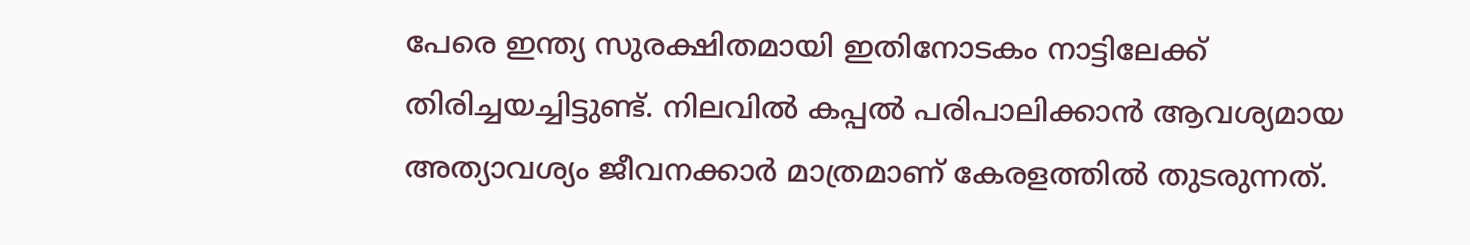പേരെ ഇന്ത്യ സുരക്ഷിതമായി ഇതിനോടകം നാട്ടിലേക്ക് തിരിച്ചയച്ചിട്ടുണ്ട്. നിലവില്‍ കപ്പല്‍ പരിപാലിക്കാന്‍ ആവശ്യമായ അത്യാവശ്യം ജീവനക്കാര്‍ മാത്രമാണ് കേരളത്തില്‍ തുടരുന്നത്.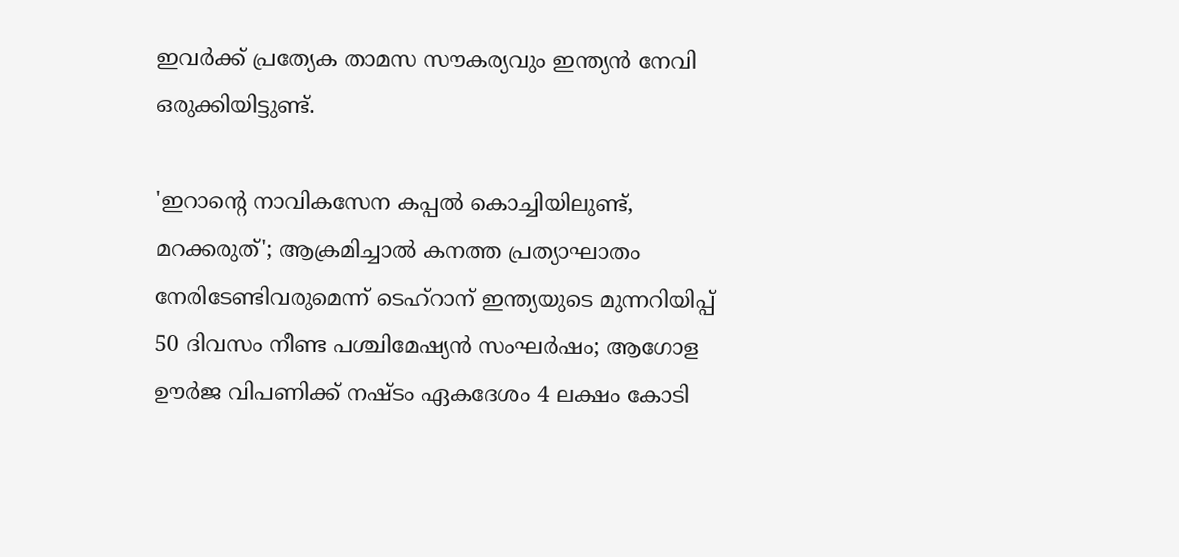ഇവര്‍ക്ക് പ്രത്യേക താമസ സൗകര്യവും ഇന്ത്യന്‍ നേവി ഒരുക്കിയിട്ടുണ്ട്.

'ഇറാന്റെ നാവികസേന കപ്പല്‍ കൊച്ചിയിലുണ്ട്, മറക്കരുത്'; ആക്രമിച്ചാല്‍ കനത്ത പ്രത്യാഘാതം നേരിടേണ്ടിവരുമെന്ന് ടെഹ്‌റാന് ഇന്ത്യയുടെ മുന്നറിയിപ്പ്
50 ദിവസം നീണ്ട പശ്ചിമേഷ്യൻ സംഘർഷം; ആഗോള ഊർജ വിപണിക്ക് നഷ്ടം ഏകദേശം 4 ലക്ഷം കോടി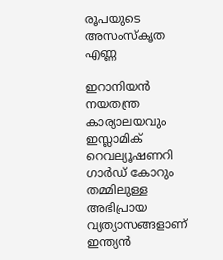രൂപയുടെ അസംസ്കൃത എണ്ണ

ഇറാനിയന്‍ നയതന്ത്ര കാര്യാലയവും ഇസ്ലാമിക് റെവല്യൂഷണറി ഗാര്‍ഡ് കോറും തമ്മിലുള്ള അഭിപ്രായ വ്യത്യാസങ്ങളാണ് ഇന്ത്യന്‍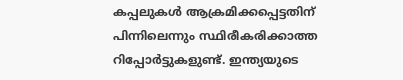കപ്പലുകള്‍ ആക്രമിക്കപ്പെട്ടതിന് പിന്നിലെന്നും സ്ഥിരീകരിക്കാത്ത റിപ്പോര്‍ട്ടുകളുണ്ട്. ഇന്ത്യയുടെ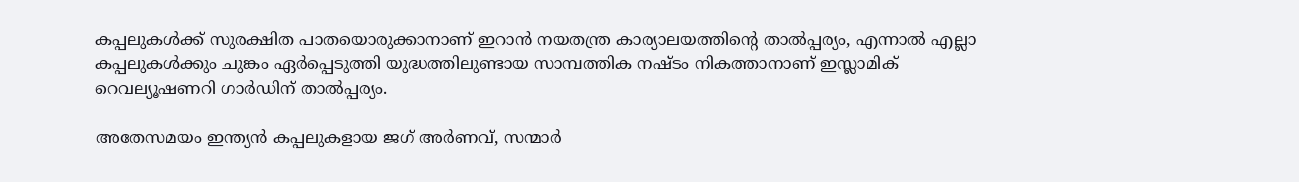കപ്പലുകള്‍ക്ക് സുരക്ഷിത പാതയൊരുക്കാനാണ് ഇറാന്‍ നയതന്ത്ര കാര്യാലയത്തിന്റെ താല്‍പ്പര്യം, എന്നാല്‍ എല്ലാ കപ്പലുകള്‍ക്കും ചുങ്കം ഏര്‍പ്പെടുത്തി യുദ്ധത്തിലുണ്ടായ സാമ്പത്തിക നഷ്ടം നികത്താനാണ് ഇസ്ലാമിക് റെവല്യൂഷണറി ഗാര്‍ഡിന് താല്‍പ്പര്യം.

അതേസമയം ഇന്ത്യന്‍ കപ്പലുകളായ ജഗ് അര്‍ണവ്, സന്മാര്‍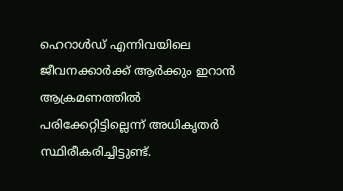ഹെറാള്‍ഡ് എന്നിവയിലെ ജീവനക്കാര്‍ക്ക് ആര്‍ക്കും ഇറാന്‍ ആക്രമണത്തില്‍ പരിക്കേറ്റിട്ടില്ലെന്ന് അധികൃതര്‍ സ്ഥിരീകരിച്ചിട്ടുണ്ട്.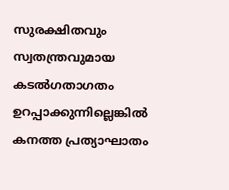സുരക്ഷിതവും സ്വതന്ത്രവുമായ കടല്‍ഗതാഗതം ഉറപ്പാക്കുന്നില്ലെങ്കില്‍ കനത്ത പ്രത്യാഘാതം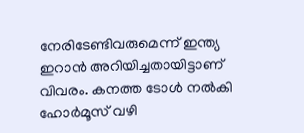നേരിടേണ്ടിവരുമെന്ന് ഇന്ത്യ ഇറാന്‍ അറിയിച്ചതായിട്ടാണ് വിവരം. കനത്ത ടോള്‍ നല്‍കി ഹോര്‍മൂസ് വഴി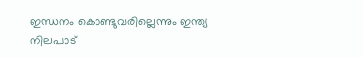ഇന്ധനം കൊണ്ടുവരില്ലെന്നും ഇന്ത്യ നിലപാട്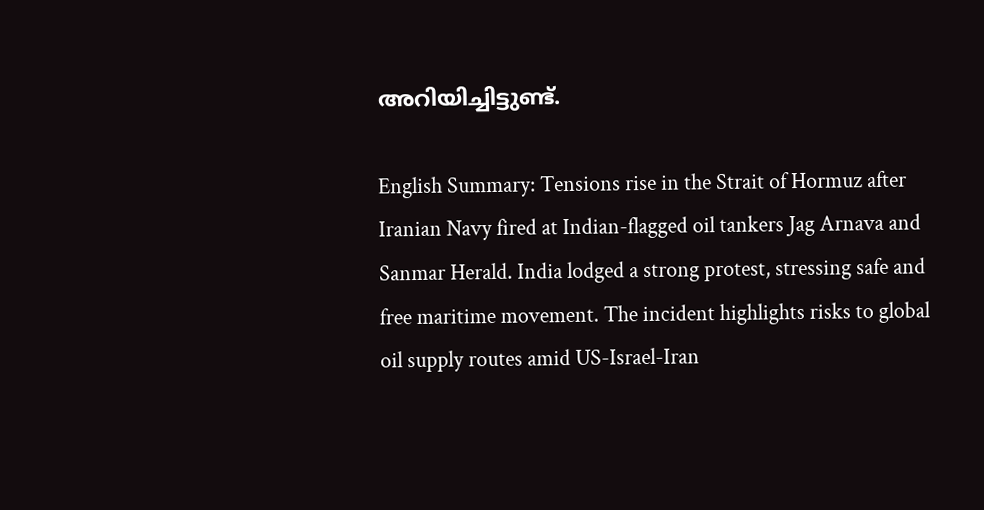അറിയിച്ചിട്ടുണ്ട്.

English Summary: Tensions rise in the Strait of Hormuz after Iranian Navy fired at Indian-flagged oil tankers Jag Arnava and Sanmar Herald. India lodged a strong protest, stressing safe and free maritime movement. The incident highlights risks to global oil supply routes amid US-Israel-Iran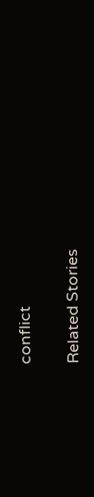conflict

Related Stories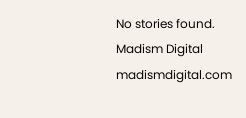No stories found.
Madism Digital
madismdigital.com